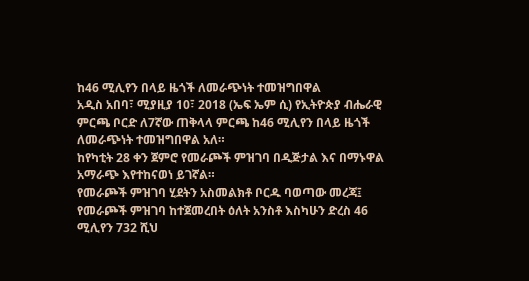ከ46 ሚሊየን በላይ ዜጎች ለመራጭነት ተመዝግበዋል
አዲስ አበባ፣ ሚያዚያ 10፣ 2018 (ኤፍ ኤም ሲ) የኢትዮጵያ ብሔራዊ ምርጫ ቦርድ ለ7ኛው ጠቅላላ ምርጫ ከ46 ሚሊየን በላይ ዜጎች ለመራጭነት ተመዝግበዋል አለ።
ከየካቲት 28 ቀን ጀምሮ የመራጮች ምዝገባ በዲጅታል እና በማኑዋል አማራጭ እየተከናወነ ይገኛል።
የመራጮች ምዝገባ ሂደትን አስመልክቶ ቦርዱ ባወጣው መረጃ፤ የመራጮች ምዝገባ ከተጀመረበት ዕለት አንስቶ እስካሁን ድረስ 46 ሚሊየን 732 ሺህ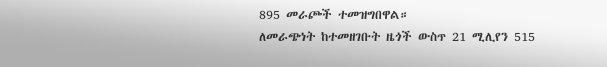895 መራጮች ተመዝግበዋል።
ለመራጭነት ከተመዘገቡት ዜጎች ውስጥ 21 ሚሊየን 515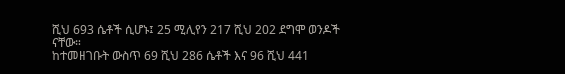ሺህ 693 ሴቶች ሲሆኑ፤ 25 ሚሊየን 217 ሺህ 202 ደግሞ ወንዶች ናቸው።
ከተመዘገቡት ውስጥ 69 ሺህ 286 ሴቶች እና 96 ሺህ 441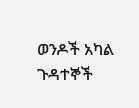ወንዶች አካል ጉዳተኞች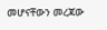መሆናቸውን መረጃው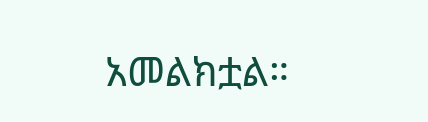አመልክቷል።